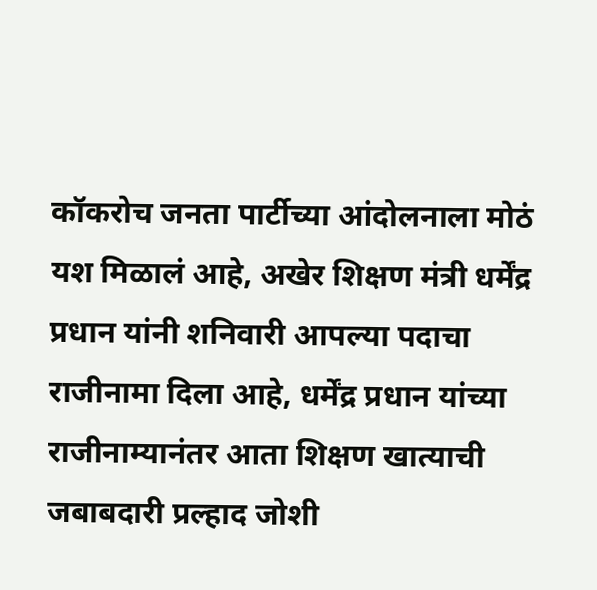कॉकरोच जनता पार्टीच्या आंदोलनाला मोठं यश मिळालं आहे, अखेर शिक्षण मंत्री धर्मेंद्र प्रधान यांनी शनिवारी आपल्या पदाचा राजीनामा दिला आहे, धर्मेंद्र प्रधान यांच्या राजीनाम्यानंतर आता शिक्षण खात्याची जबाबदारी प्रल्हाद जोशी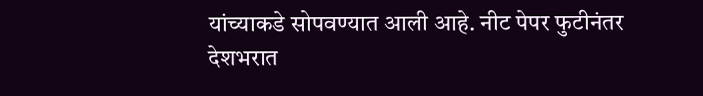यांच्याकडे सोपवण्यात आली आहे. नीट पेपर फुटीनंतर देशभरात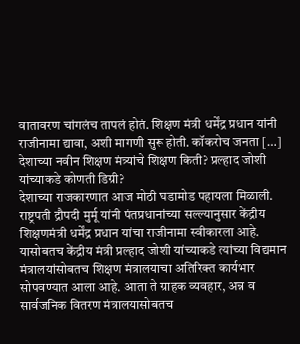वातावरण चांगलंच तापलं होतं. शिक्षण मंत्री धर्मेंद्र प्रधान यांनी राजीनामा द्यावा, अशी मागणी सुरू होती. कॉकरोच जनता […]
देशाच्या नवीन शिक्षण मंत्र्यांचे शिक्षण किती? प्रल्हाद जोशी यांच्याकडे कोणती डिग्री?
देशाच्या राजकारणात आज मोठी घडामोड पहायला मिळाली. राष्ट्रपती द्रौपदी मुर्मू यांनी पंतप्रधानांच्या सल्ल्यानुसार केंद्रीय शिक्षणमंत्री धर्मेंद्र प्रधान यांचा राजीनामा स्वीकारला आहे. यासोबतच केंद्रीय मंत्री प्रल्हाद जोशी यांच्याकडे त्यांच्या विद्यमान मंत्रालयांसोबतच शिक्षण मंत्रालयाचा अतिरिक्त कार्यभार सोपवण्यात आला आहे. आता ते ग्राहक व्यवहार, अन्न व सार्वजनिक वितरण मंत्रालयासोबतच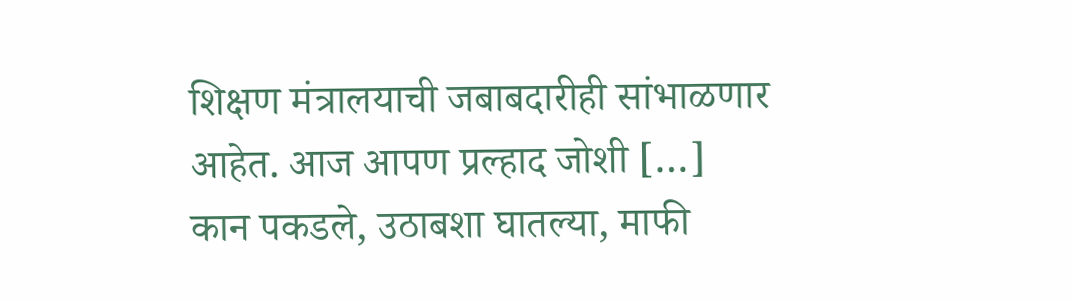शिक्षण मंत्रालयाची जबाबदारीही सांभाळणार आहेत. आज आपण प्रल्हाद जोशी […]
कान पकडले, उठाबशा घातल्या, माफी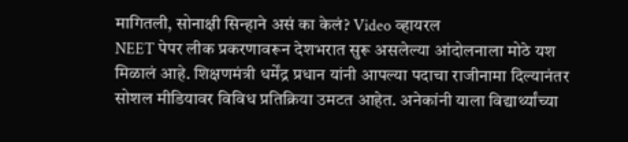मागितली, सोनाक्षी सिन्हाने असं का केलं? Video व्हायरल
NEET पेपर लीक प्रकरणावरून देशभरात सुरू असलेल्या आंदोलनाला मोठे यश मिळालं आहे. शिक्षणमंत्री धर्मेंद्र प्रधान यांनी आपल्या पदाचा राजीनामा दिल्यानंतर सोशल मीडियावर विविध प्रतिक्रिया उमटत आहेत. अनेकांनी याला विद्यार्थ्यांच्या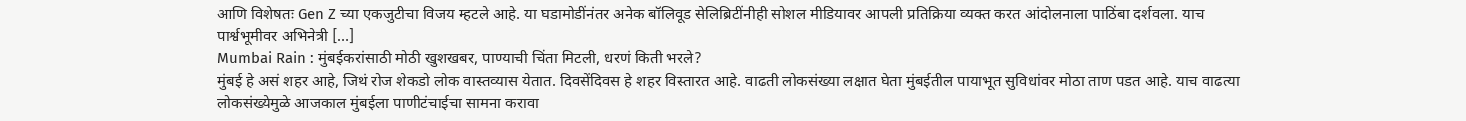आणि विशेषतः Gen Z च्या एकजुटीचा विजय म्हटले आहे. या घडामोडींनंतर अनेक बॉलिवूड सेलिब्रिटींनीही सोशल मीडियावर आपली प्रतिक्रिया व्यक्त करत आंदोलनाला पाठिंबा दर्शवला. याच पार्श्वभूमीवर अभिनेत्री […]
Mumbai Rain : मुंबईकरांसाठी मोठी खुशखबर, पाण्याची चिंता मिटली, धरणं किती भरले?
मुंबई हे असं शहर आहे, जिथं रोज शेकडो लोक वास्तव्यास येतात. दिवसेंदिवस हे शहर विस्तारत आहे. वाढती लोकसंख्या लक्षात घेता मुंबईतील पायाभूत सुविधांवर मोठा ताण पडत आहे. याच वाढत्या लोकसंख्येमुळे आजकाल मुंबईला पाणीटंचाईचा सामना करावा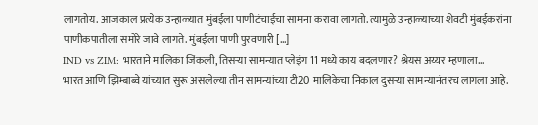लागतोय. आजकाल प्रत्येक उन्हाळ्यात मुंबईला पाणीटंचाईचा सामना करावा लागतो. त्यामुळे उन्हाळ्याच्या शेवटी मुंबईकरांना पाणीकपातीला समोरे जावे लागते. मुंबईला पाणी पुरवणारी […]
IND vs ZIM: भारताने मालिका जिंकली, तिसऱ्या सामन्यात प्लेइंग 11 मध्ये काय बदलणार? श्रेयस अय्यर म्हणाला…
भारत आणि झिम्बाब्वे यांच्यात सुरू असलेल्या तीन सामन्यांच्या टी20 मालिकेचा निकाल दुसऱ्या सामन्यानंतरच लागला आहे.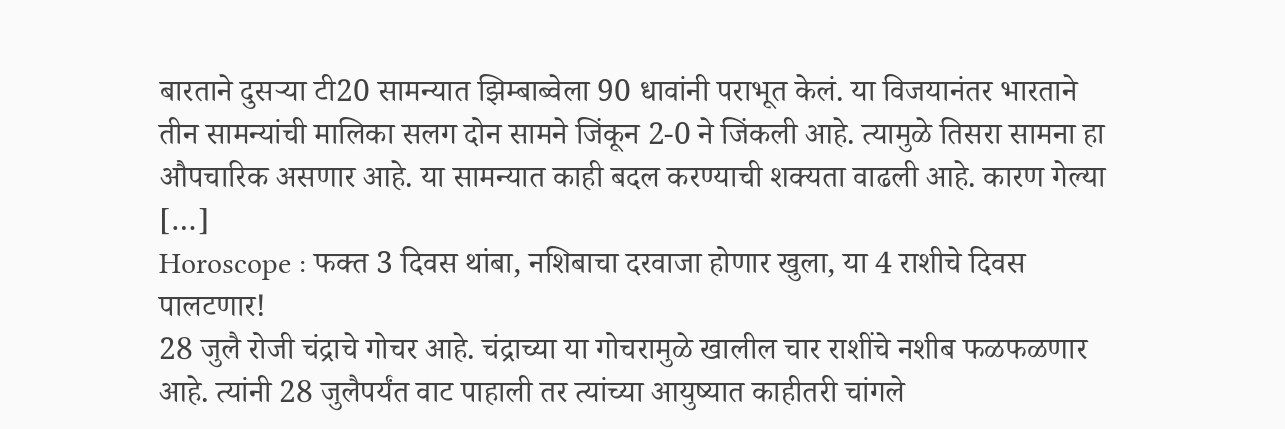बारताने दुसऱ्या टी20 सामन्यात झिम्बाब्वेला 90 धावांनी पराभूत केलं. या विजयानंतर भारताने तीन सामन्यांची मालिका सलग दोन सामने जिंकून 2-0 ने जिंकली आहे. त्यामुळे तिसरा सामना हा औपचारिक असणार आहे. या सामन्यात काही बदल करण्याची शक्यता वाढली आहे. कारण गेल्या […]
Horoscope : फक्त 3 दिवस थांबा, नशिबाचा दरवाजा होणार खुला, या 4 राशीचे दिवस पालटणार!
28 जुलै रोजी चंद्राचे गोचर आहे. चंद्राच्या या गोचरामुळे खालील चार राशींचे नशीब फळफळणार आहे. त्यांनी 28 जुलैपर्यंत वाट पाहाली तर त्यांच्या आयुष्यात काहीतरी चांगले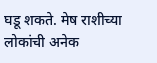घडू शकते. मेष राशीच्या लोकांची अनेक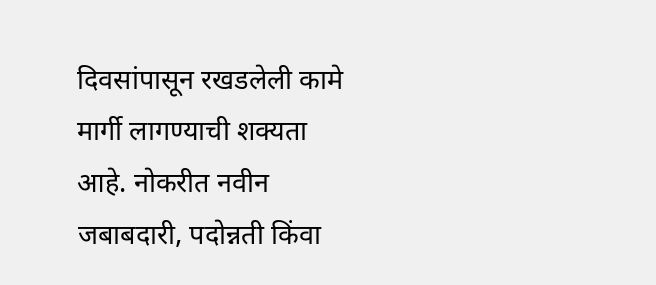दिवसांपासून रखडलेली कामे मार्गी लागण्याची शक्यता आहे. नोकरीत नवीन जबाबदारी, पदोन्नती किंवा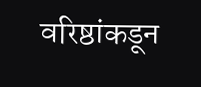वरिष्ठांकडून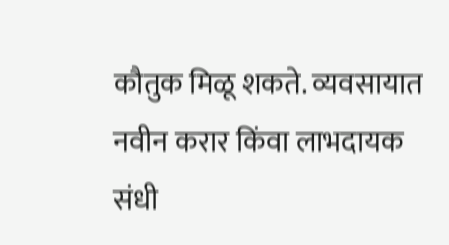कौतुक मिळू शकते. व्यवसायात नवीन करार किंवा लाभदायक संधी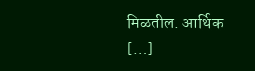मिळतील. आर्थिक […]